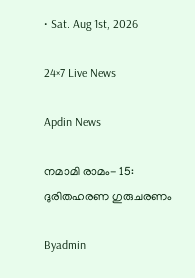• Sat. Aug 1st, 2026

24×7 Live News

Apdin News

നമാമി രാമം- 15: ദുരിതഹരണ ഗുരുചരണം

Byadmin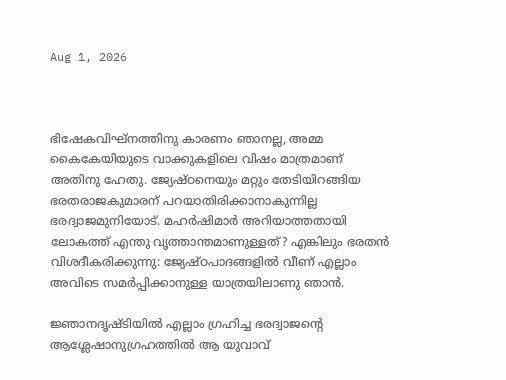Aug 1, 2026



ഭിഷേകവിഘ്നത്തിനു കാരണം ഞാനല്ല, അമ്മ കൈകേയിയുടെ വാക്കുകളിലെ വിഷം മാത്രമാണ് അതിനു ഹേതു. ജ്യേഷ്ഠനെയും മറ്റും തേടിയിറങ്ങിയ ഭരതരാജകുമാരന് പറയാതിരിക്കാനാകുന്നില്ല ഭരദ്വാജമുനിയോട്. മഹര്‍ഷിമാര്‍ അറിയാത്തതായി ലോകത്ത് എന്തു വൃത്താന്തമാണുള്ളത്? എങ്കിലും ഭരതന്‍ വിശദീകരിക്കുന്നു: ജ്യേഷ്ഠപാദങ്ങളില്‍ വീണ് എല്ലാം അവിടെ സമര്‍പ്പിക്കാനുള്ള യാത്രയിലാണു ഞാന്‍.

ജ്ഞാനദൃഷ്ടിയില്‍ എല്ലാം ഗ്രഹിച്ച ഭരദ്വാജന്റെ ആശ്ലേഷാനുഗ്രഹത്തില്‍ ആ യുവാവ്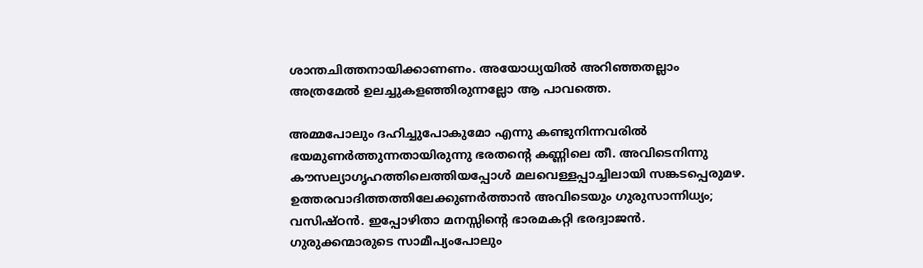ശാന്തചിത്തനായിക്കാണണം. അയോധ്യയില്‍ അറിഞ്ഞതല്ലാം അത്രമേല്‍ ഉലച്ചുകളഞ്ഞിരുന്നല്ലോ ആ പാവത്തെ.

അമ്മപോലും ദഹിച്ചുപോകുമോ എന്നു കണ്ടുനിന്നവരില്‍ ഭയമുണര്‍ത്തുന്നതായിരുന്നു ഭരതന്റെ കണ്ണിലെ തീ. അവിടെനിന്നു കൗസല്യാഗൃഹത്തിലെത്തിയപ്പോള്‍ മലവെള്ളപ്പാച്ചിലായി സങ്കടപ്പെരുമഴ. ഉത്തരവാദിത്തത്തിലേക്കുണര്‍ത്താന്‍ അവിടെയും ഗുരുസാന്നിധ്യം; വസിഷ്ഠന്‍. ഇപ്പോഴിതാ മനസ്സിന്റെ ഭാരമകറ്റി ഭരദ്വാജന്‍. ഗുരുക്കന്മാരുടെ സാമീപ്യംപോലും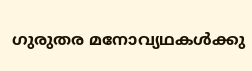ഗുരുതര മനോവ്യഥകള്‍ക്കു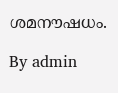ശമനൗഷധം.

By admin